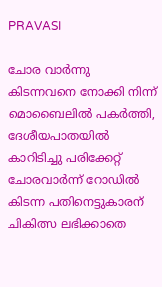PRAVASI

ചോര വാർന്നു കിടന്നവനെ നോക്കി നിന്ന് മൊബൈലിൽ പകർത്തി, ദേശീയപാതയിൽ കാറിടിച്ചു പരിക്കേറ്റ് ചോരവാർന്ന് റോഡിൽ കിടന്ന പതിനെട്ടുകാരന് ചികിത്സ ലഭിക്കാതെ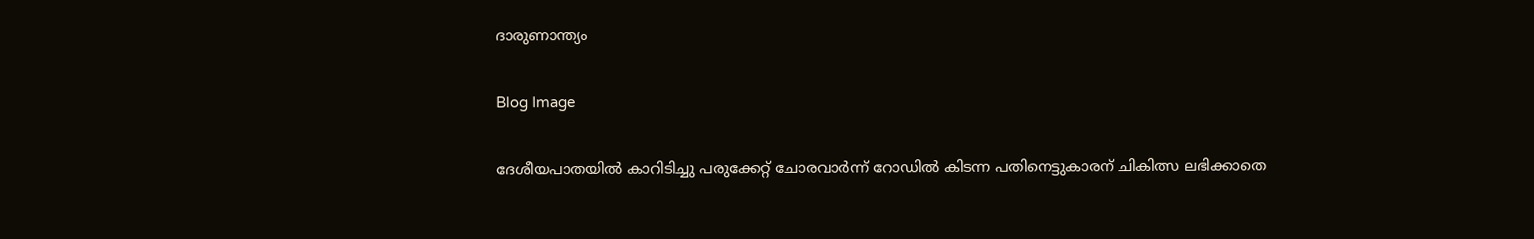ദാരുണാന്ത്യം

Blog Image

ദേശീയപാതയിൽ കാറിടിച്ചു പരുക്കേറ്റ് ചോരവാർന്ന് റോഡിൽ കിടന്ന പതിനെട്ടുകാരന് ചികിത്സ ലഭിക്കാതെ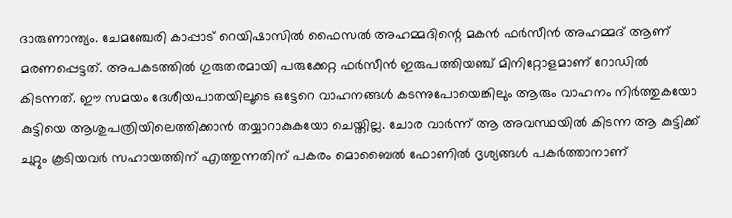ദാരുണാന്ത്യം. ചേമഞ്ചേരി കാപ്പാട് റെയിഷാസിൽ ഫൈസൽ അഹമ്മദിന്റെ മകൻ ഫർസീൻ അഹമ്മദ് ആണ് മരണപ്പെട്ടത്. അപകടത്തിൽ ഗുരുതരമായി പരുക്കേറ്റ ഫർസീൻ ഇരുപത്തിയഞ്ച് മിനിറ്റോളമാണ് റോഡിൽ കിടന്നത്. ഈ സമയം ദേശീയപാതയിലൂടെ ഒട്ടേറെ വാഹനങ്ങൾ കടന്നുപോയെങ്കിലും ആരും വാഹനം നിർത്തുകയോ കുട്ടിയെ ആശുപത്രിയിലെത്തിക്കാൻ തയ്യാറാകുകയോ ചെയ്തില്ല. ചോര വാർന്ന് ആ അവസ്ഥയിൽ കിടന്ന ആ കുട്ടിക്ക് ചുറ്റും കൂടിയവർ സഹായത്തിന് എത്തുന്നതിന് പകരം മൊബൈൽ ഫോണിൽ ദൃശ്യങ്ങൾ പകർത്താനാണ്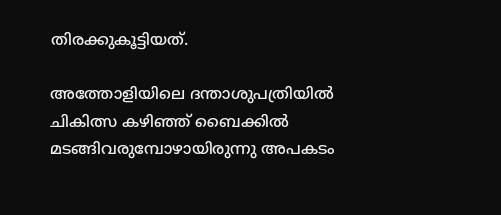തിരക്കുകൂട്ടിയത്.

അത്തോളിയിലെ ദന്താശുപത്രിയിൽ ചികിത്സ കഴിഞ്ഞ് ബൈക്കിൽ മടങ്ങിവരുമ്പോഴായിരുന്നു അപകടം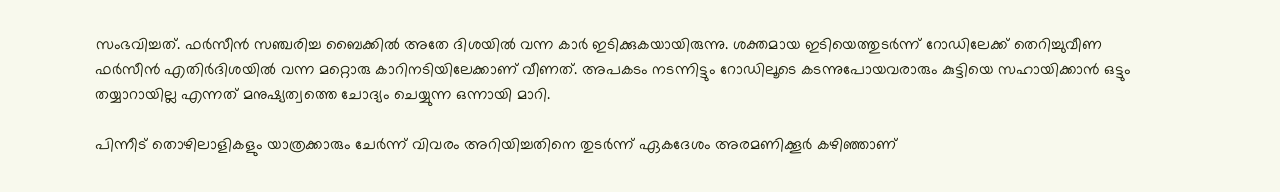സംഭവിച്ചത്. ഫർസീൻ സഞ്ചരിച്ച ബൈക്കിൽ അതേ ദിശയിൽ വന്ന കാർ ഇടിക്കുകയായിരുന്നു. ശക്തമായ ഇടിയെത്തുടർന്ന് റോഡിലേക്ക് തെറിച്ചുവീണ ഫർസീൻ എതിർദിശയിൽ വന്ന മറ്റൊരു കാറിനടിയിലേക്കാണ് വീണത്. അപകടം നടന്നിട്ടും റോഡിലൂടെ കടന്നുപോയവരാരും കുട്ടിയെ സഹായിക്കാൻ ഒട്ടും തയ്യാറായില്ല എന്നത് മനുഷ്യത്വത്തെ ചോദ്യം ചെയ്യുന്ന ഒന്നായി മാറി.

പിന്നീട് തൊഴിലാളികളും യാത്രക്കാരും ചേർന്ന് വിവരം അറിയിച്ചതിനെ തുടർന്ന് ഏകദേശം അരമണിക്കൂർ കഴിഞ്ഞാണ്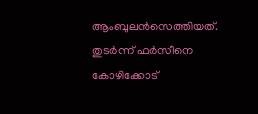ആംബുലൻസെത്തിയത്. തുടർന്ന് ഫർസീനെ കോഴിക്കോട്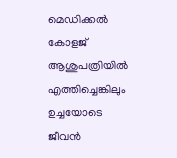മെഡിക്കൽ കോളജ് ആശുപത്രിയിൽ എത്തിച്ചെങ്കിലും ഉച്ചയോടെ ജീവൻ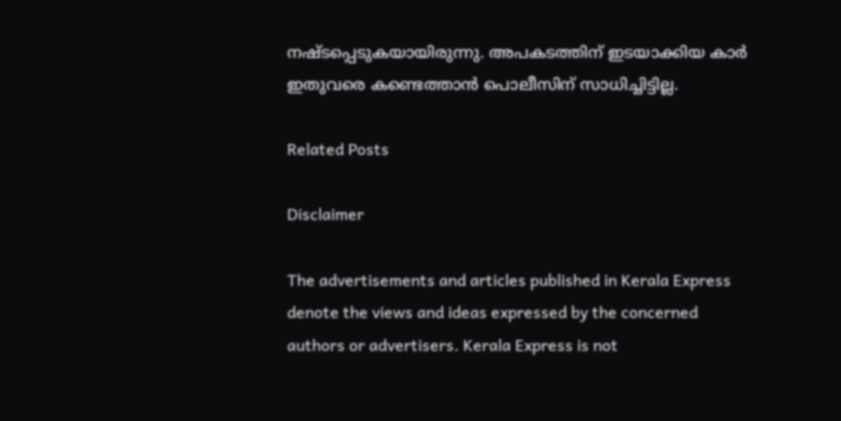നഷ്ടപ്പെടുകയായിരുന്നു. അപകടത്തിന് ഇടയാക്കിയ കാർ ഇതുവരെ കണ്ടെത്താൻ പൊലീസിന് സാധിച്ചിട്ടില്ല.

Related Posts

Disclaimer

The advertisements and articles published in Kerala Express denote the views and ideas expressed by the concerned authors or advertisers. Kerala Express is not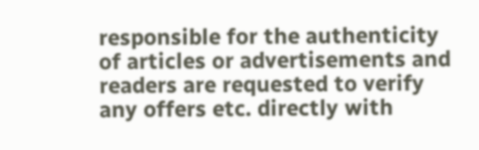responsible for the authenticity of articles or advertisements and readers are requested to verify any offers etc. directly with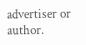advertiser or author.